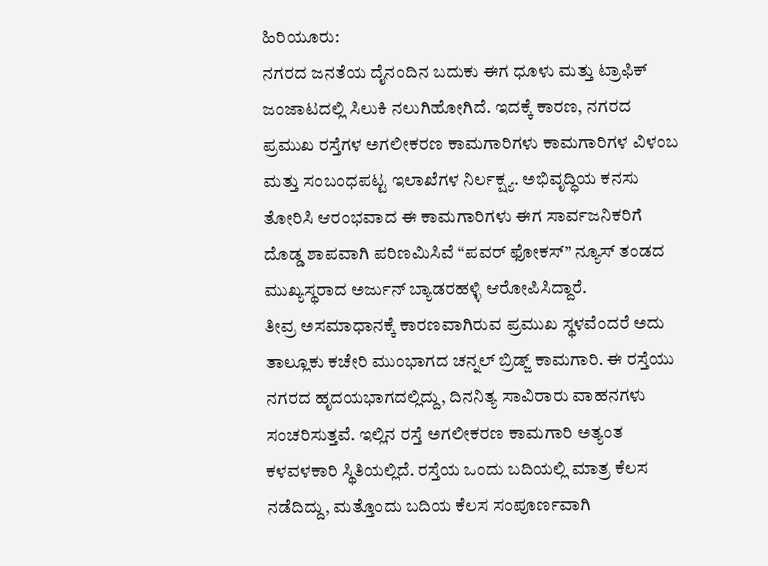ಹಿರಿಯೂರು:
ನಗರದ ಜನತೆಯ ದೈನಂದಿನ ಬದುಕು ಈಗ ಧೂಳು ಮತ್ತು ಟ್ರಾಫಿಕ್ ಜಂಜಾಟದಲ್ಲಿ ಸಿಲುಕಿ ನಲುಗಿಹೋಗಿದೆ. ಇದಕ್ಕೆ ಕಾರಣ, ನಗರದ ಪ್ರಮುಖ ರಸ್ತೆಗಳ ಅಗಲೀಕರಣ ಕಾಮಗಾರಿಗಳು ಕಾಮಗಾರಿಗಳ ವಿಳಂಬ ಮತ್ತು ಸಂಬಂಧಪಟ್ಟ ಇಲಾಖೆಗಳ ನಿರ್ಲಕ್ಷ್ಯ. ಅಭಿವೃದ್ಧಿಯ ಕನಸು ತೋರಿಸಿ ಆರಂಭವಾದ ಈ ಕಾಮಗಾರಿಗಳು ಈಗ ಸಾರ್ವಜನಿಕರಿಗೆ ದೊಡ್ಡ ಶಾಪವಾಗಿ ಪರಿಣಮಿಸಿವೆ “ಪವರ್ ಫೋಕಸ್” ನ್ಯೂಸ್ ತಂಡದ ಮುಖ್ಯಸ್ಥರಾದ ಅರ್ಜುನ್ ಬ್ಯಾಡರಹಳ್ಳಿ ಆರೋಪಿಸಿದ್ದಾರೆ.
ತೀವ್ರ ಅಸಮಾಧಾನಕ್ಕೆ ಕಾರಣವಾಗಿರುವ ಪ್ರಮುಖ ಸ್ಥಳವೆಂದರೆ ಅದು ತಾಲ್ಲೂಕು ಕಚೇರಿ ಮುಂಭಾಗದ ಚನ್ನಲ್ ಬ್ರಿಡ್ಜ್ ಕಾಮಗಾರಿ. ಈ ರಸ್ತೆಯು ನಗರದ ಹೃದಯಭಾಗದಲ್ಲಿದ್ದು, ದಿನನಿತ್ಯ ಸಾವಿರಾರು ವಾಹನಗಳು ಸಂಚರಿಸುತ್ತವೆ. ಇಲ್ಲಿನ ರಸ್ತೆ ಅಗಲೀಕರಣ ಕಾಮಗಾರಿ ಅತ್ಯಂತ ಕಳವಳಕಾರಿ ಸ್ಥಿತಿಯಲ್ಲಿದೆ. ರಸ್ತೆಯ ಒಂದು ಬದಿಯಲ್ಲಿ ಮಾತ್ರ ಕೆಲಸ ನಡೆದಿದ್ದು, ಮತ್ತೊಂದು ಬದಿಯ ಕೆಲಸ ಸಂಪೂರ್ಣವಾಗಿ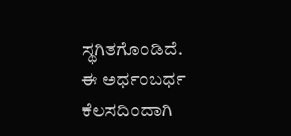ಸ್ಥಗಿತಗೊಂಡಿದೆ.
ಈ ಅರ್ಧಂಬರ್ಧ ಕೆಲಸದಿಂದಾಗಿ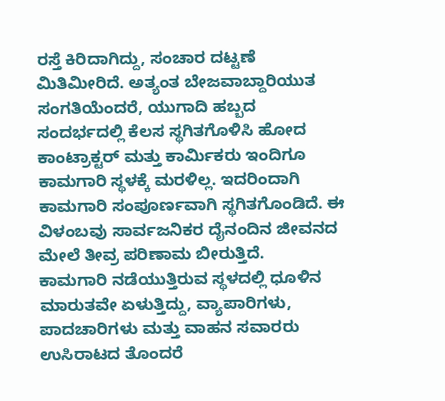ರಸ್ತೆ ಕಿರಿದಾಗಿದ್ದು, ಸಂಚಾರ ದಟ್ಟಣೆ ಮಿತಿಮೀರಿದೆ. ಅತ್ಯಂತ ಬೇಜವಾಬ್ದಾರಿಯುತ ಸಂಗತಿಯೆಂದರೆ, ಯುಗಾದಿ ಹಬ್ಬದ ಸಂದರ್ಭದಲ್ಲಿ ಕೆಲಸ ಸ್ಥಗಿತಗೊಳಿಸಿ ಹೋದ ಕಾಂಟ್ರಾಕ್ಟರ್ ಮತ್ತು ಕಾರ್ಮಿಕರು ಇಂದಿಗೂ ಕಾಮಗಾರಿ ಸ್ಥಳಕ್ಕೆ ಮರಳಿಲ್ಲ. ಇದರಿಂದಾಗಿ ಕಾಮಗಾರಿ ಸಂಪೂರ್ಣವಾಗಿ ಸ್ಥಗಿತಗೊಂಡಿದೆ. ಈ ವಿಳಂಬವು ಸಾರ್ವಜನಿಕರ ದೈನಂದಿನ ಜೀವನದ ಮೇಲೆ ತೀವ್ರ ಪರಿಣಾಮ ಬೀರುತ್ತಿದೆ.
ಕಾಮಗಾರಿ ನಡೆಯುತ್ತಿರುವ ಸ್ಥಳದಲ್ಲಿ ಧೂಳಿನ ಮಾರುತವೇ ಏಳುತ್ತಿದ್ದು, ವ್ಯಾಪಾರಿಗಳು, ಪಾದಚಾರಿಗಳು ಮತ್ತು ವಾಹನ ಸವಾರರು ಉಸಿರಾಟದ ತೊಂದರೆ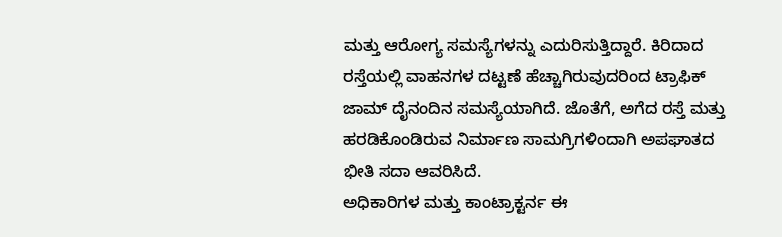ಮತ್ತು ಆರೋಗ್ಯ ಸಮಸ್ಯೆಗಳನ್ನು ಎದುರಿಸುತ್ತಿದ್ದಾರೆ. ಕಿರಿದಾದ ರಸ್ತೆಯಲ್ಲಿ ವಾಹನಗಳ ದಟ್ಟಣೆ ಹೆಚ್ಚಾಗಿರುವುದರಿಂದ ಟ್ರಾಫಿಕ್ ಜಾಮ್ ದೈನಂದಿನ ಸಮಸ್ಯೆಯಾಗಿದೆ. ಜೊತೆಗೆ, ಅಗೆದ ರಸ್ತೆ ಮತ್ತು ಹರಡಿಕೊಂಡಿರುವ ನಿರ್ಮಾಣ ಸಾಮಗ್ರಿಗಳಿಂದಾಗಿ ಅಪಘಾತದ ಭೀತಿ ಸದಾ ಆವರಿಸಿದೆ.
ಅಧಿಕಾರಿಗಳ ಮತ್ತು ಕಾಂಟ್ರಾಕ್ಟರ್ನ ಈ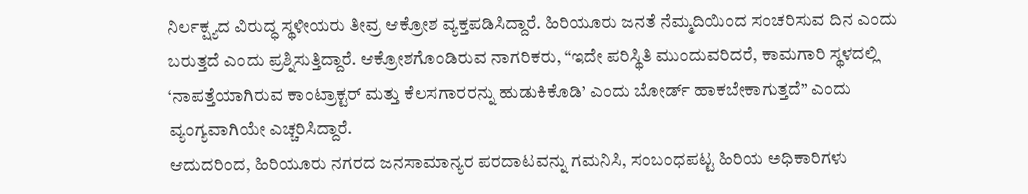ನಿರ್ಲಕ್ಷ್ಯದ ವಿರುದ್ಧ ಸ್ಥಳೀಯರು ತೀವ್ರ ಆಕ್ರೋಶ ವ್ಯಕ್ತಪಡಿಸಿದ್ದಾರೆ. ಹಿರಿಯೂರು ಜನತೆ ನೆಮ್ಮದಿಯಿಂದ ಸಂಚರಿಸುವ ದಿನ ಎಂದು ಬರುತ್ತದೆ ಎಂದು ಪ್ರಶ್ನಿಸುತ್ತಿದ್ದಾರೆ. ಆಕ್ರೋಶಗೊಂಡಿರುವ ನಾಗರಿಕರು, “ಇದೇ ಪರಿಸ್ಥಿತಿ ಮುಂದುವರಿದರೆ, ಕಾಮಗಾರಿ ಸ್ಥಳದಲ್ಲಿ ‘ನಾಪತ್ತೆಯಾಗಿರುವ ಕಾಂಟ್ರಾಕ್ಟರ್ ಮತ್ತು ಕೆಲಸಗಾರರನ್ನು ಹುಡುಕಿಕೊಡಿ’ ಎಂದು ಬೋರ್ಡ್ ಹಾಕಬೇಕಾಗುತ್ತದೆ” ಎಂದು ವ್ಯಂಗ್ಯವಾಗಿಯೇ ಎಚ್ಚರಿಸಿದ್ದಾರೆ.
ಆದುದರಿಂದ, ಹಿರಿಯೂರು ನಗರದ ಜನಸಾಮಾನ್ಯರ ಪರದಾಟವನ್ನು ಗಮನಿಸಿ, ಸಂಬಂಧಪಟ್ಟ ಹಿರಿಯ ಅಧಿಕಾರಿಗಳು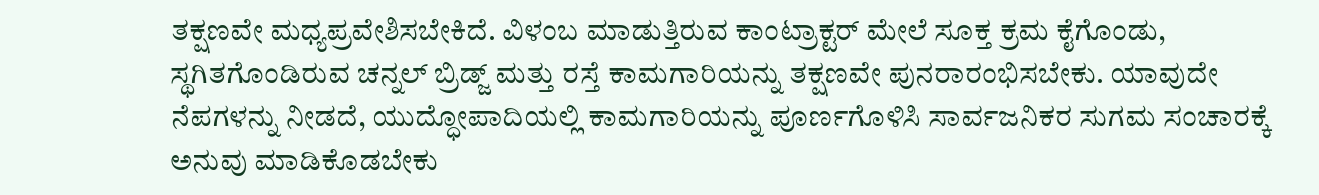ತಕ್ಷಣವೇ ಮಧ್ಯಪ್ರವೇಶಿಸಬೇಕಿದೆ. ವಿಳಂಬ ಮಾಡುತ್ತಿರುವ ಕಾಂಟ್ರಾಕ್ಟರ್ ಮೇಲೆ ಸೂಕ್ತ ಕ್ರಮ ಕೈಗೊಂಡು, ಸ್ಥಗಿತಗೊಂಡಿರುವ ಚನ್ನಲ್ ಬ್ರಿಡ್ಜ್ ಮತ್ತು ರಸ್ತೆ ಕಾಮಗಾರಿಯನ್ನು ತಕ್ಷಣವೇ ಪುನರಾರಂಭಿಸಬೇಕು. ಯಾವುದೇ ನೆಪಗಳನ್ನು ನೀಡದೆ, ಯುದ್ಧೋಪಾದಿಯಲ್ಲಿ ಕಾಮಗಾರಿಯನ್ನು ಪೂರ್ಣಗೊಳಿಸಿ ಸಾರ್ವಜನಿಕರ ಸುಗಮ ಸಂಚಾರಕ್ಕೆ ಅನುವು ಮಾಡಿಕೊಡಬೇಕು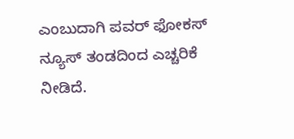ಎಂಬುದಾಗಿ ಪವರ್ ಫೋಕಸ್ ನ್ಯೂಸ್ ತಂಡದಿಂದ ಎಚ್ಚರಿಕೆ ನೀಡಿದೆ.